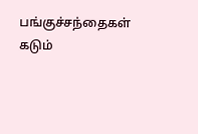பங்குச்சந்தைகள் கடும்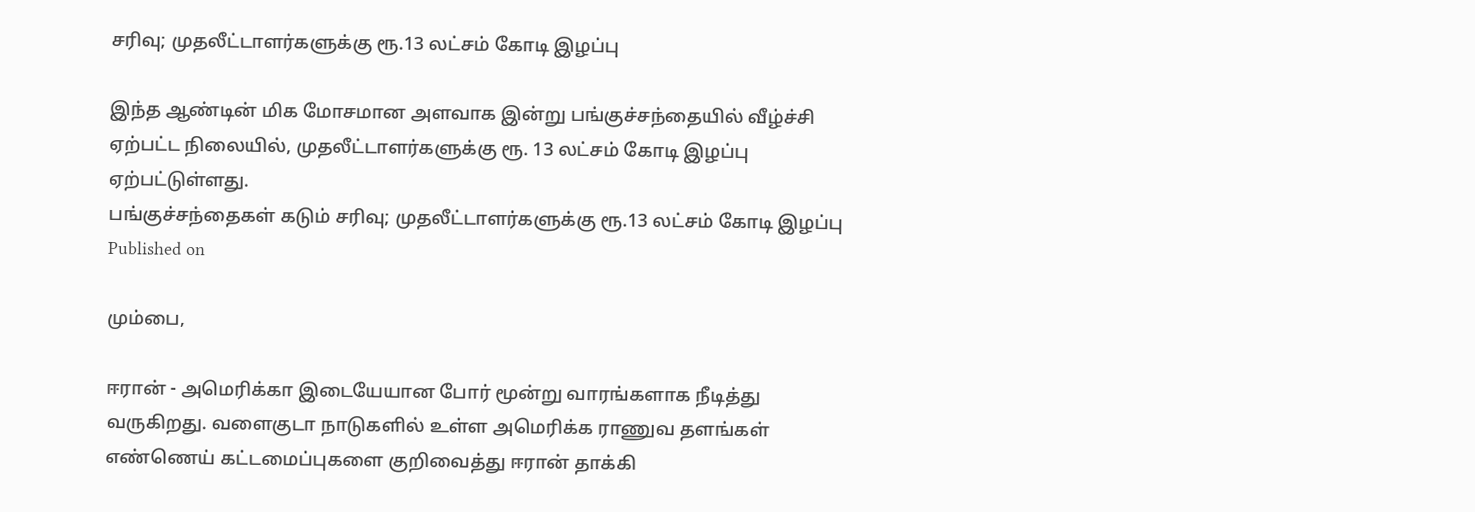சரிவு; முதலீட்டாளர்களுக்கு ரூ.13 லட்சம் கோடி இழப்பு

இந்த ஆண்டின் மிக மோசமான அளவாக இன்று பங்குச்சந்தையில் வீழ்ச்சி ஏற்பட்ட நிலையில், முதலீட்டாளர்களுக்கு ரூ. 13 லட்சம் கோடி இழப்பு ஏற்பட்டுள்ளது.
பங்குச்சந்தைகள் கடும் சரிவு; முதலீட்டாளர்களுக்கு ரூ.13 லட்சம் கோடி இழப்பு
Published on

மும்பை,

ஈரான் - அமெரிக்கா இடையேயான போர் மூன்று வாரங்களாக நீடித்து வருகிறது. வளைகுடா நாடுகளில் உள்ள அமெரிக்க ராணுவ தளங்கள் எண்ணெய் கட்டமைப்புகளை குறிவைத்து ஈரான் தாக்கி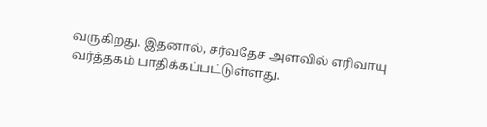வருகிறது. இதனால், சர்வதேச அளவில் எரிவாயு வர்த்தகம் பாதிக்கப்பட்டுள்ளது.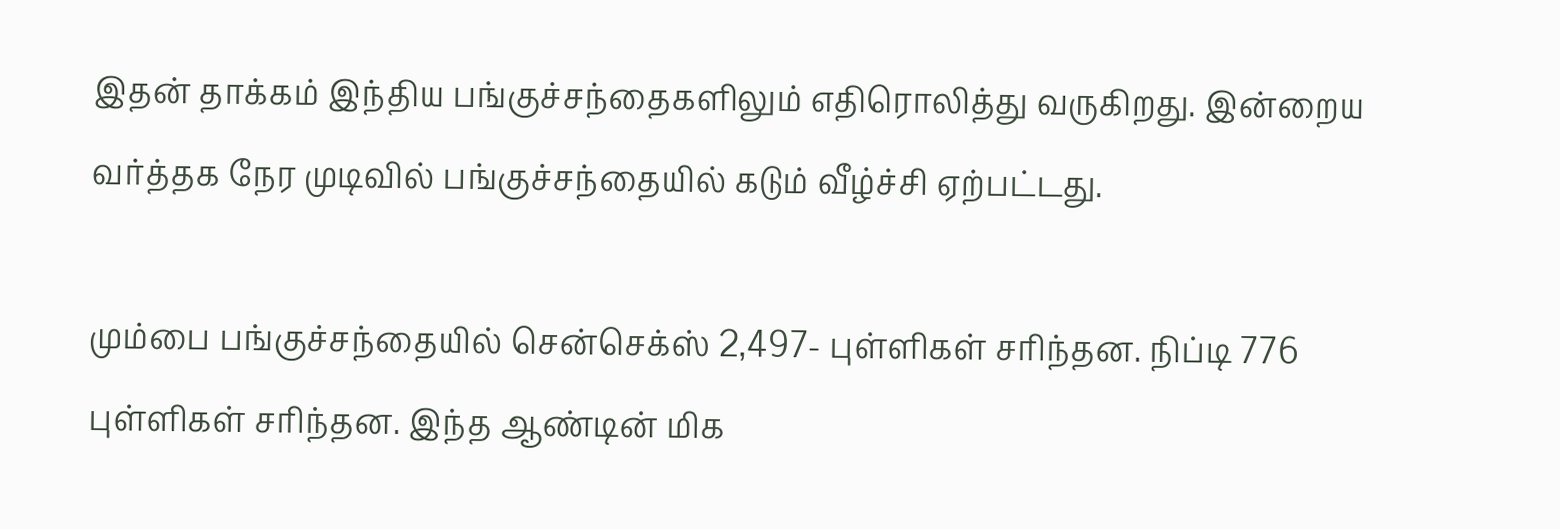இதன் தாக்கம் இந்திய பங்குச்சந்தைகளிலும் எதிரொலித்து வருகிறது. இன்றைய வர்த்தக நேர முடிவில் பங்குச்சந்தையில் கடும் வீழ்ச்சி ஏற்பட்டது.

மும்பை பங்குச்சந்தையில் சென்செக்ஸ் 2,497- புள்ளிகள் சரிந்தன. நிப்டி 776 புள்ளிகள் சரிந்தன. இந்த ஆண்டின் மிக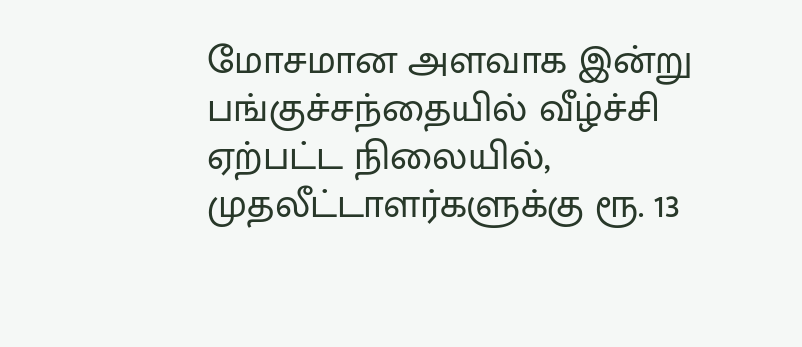மோசமான அளவாக இன்று பங்குச்சந்தையில் வீழ்ச்சி ஏற்பட்ட நிலையில், முதலீட்டாளர்களுக்கு ரூ. 13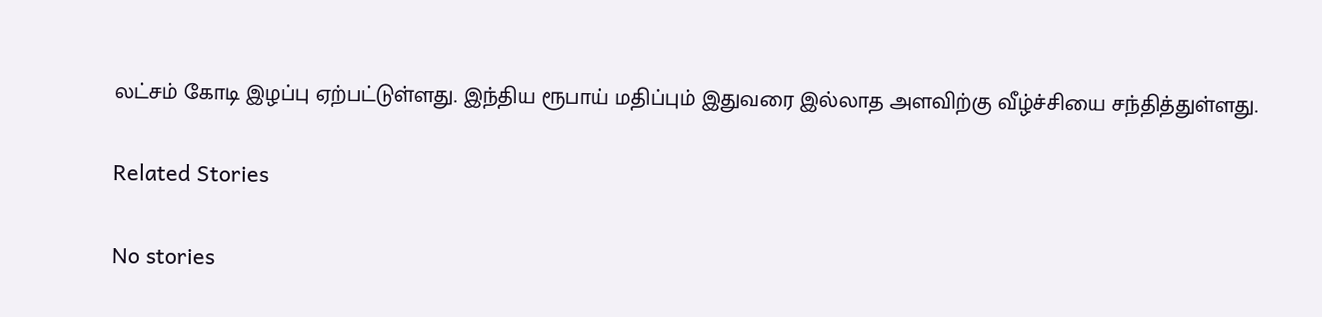லட்சம் கோடி இழப்பு ஏற்பட்டுள்ளது. இந்திய ரூபாய் மதிப்பும் இதுவரை இல்லாத அளவிற்கு வீழ்ச்சியை சந்தித்துள்ளது.

Related Stories

No stories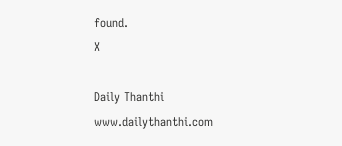found.
X

Daily Thanthi
www.dailythanthi.com